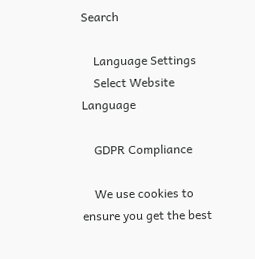Search

    Language Settings
    Select Website Language

    GDPR Compliance

    We use cookies to ensure you get the best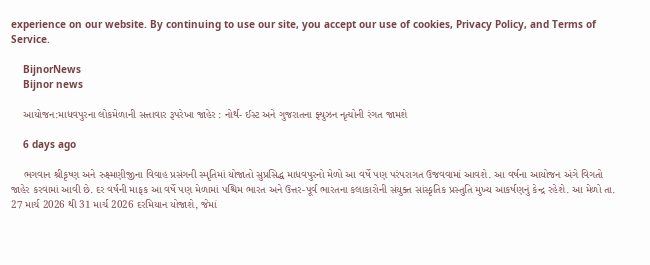experience on our website. By continuing to use our site, you accept our use of cookies, Privacy Policy, and Terms of Service.

    BijnorNews
    Bijnor news

    આયોજન:માધવપુરના લોકમેળાની સત્તાવાર રૂપરેખા જાહેર : નોર્થ- ઈસ્ટ અને ગુજરાતના ફ્યુઝન નૃત્યોની રંગત જામશે

    6 days ago

    ભગવાન શ્રીકૃષ્ણ અને રુક્ષ્મણીજીના વિવાહ પ્રસંગની સ્મૃતિમાં યોજાતો સુપ્રસિદ્ધ માધવપુરનો મેળો આ વર્ષે પણ પરંપરાગત ઉજવવામાં આવશે. આ વર્ષના આયોજન અંગે વિગતો જાહેર કરવામાં આવી છે. દર વર્ષની માફક આ વર્ષે પણ મેળામાં પશ્ચિમ ભારત અને ઉત્તર-પૂર્વ ભારતના કલાકારોની સંયુક્ત સાંસ્કૃતિક પ્રસ્તુતિ મુખ્ય આકર્ષણનું કેન્દ્ર રહેશે. આ મેળો તા. 27 માર્ચ 2026 થી 31 માર્ચ 2026 દરમિયાન યોજાશે, જેમાં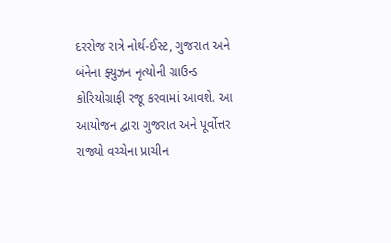દરરોજ રાત્રે નોર્થ-ઈસ્ટ, ગુજરાત અને બંનેના ફ્યુઝન નૃત્યોની ગ્રાઉન્ડ કોરિયોગ્રાફી રજૂ કરવામાં આવશે. આ આયોજન દ્વારા ગુજરાત અને પૂર્વોત્તર રાજ્યો વચ્ચેના પ્રાચીન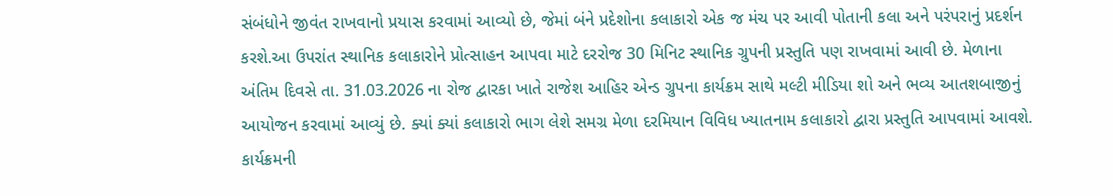સંબંધોને જીવંત રાખવાનો પ્રયાસ કરવામાં આવ્યો છે, જેમાં બંને પ્રદેશોના કલાકારો એક જ મંચ પર આવી પોતાની કલા અને પરંપરાનું પ્રદર્શન કરશે.આ ઉપરાંત સ્થાનિક કલાકારોને પ્રોત્સાહન આપવા માટે દરરોજ 30 મિનિટ સ્થાનિક ગ્રુપની પ્રસ્તુતિ પણ રાખવામાં આવી છે. મેળાના અંતિમ દિવસે તા. 31.03.2026 ના રોજ દ્વારકા ખાતે રાજેશ આહિર એન્ડ ગ્રુપના કાર્યક્રમ સાથે મલ્ટી મીડિયા શો અને ભવ્ય આતશબાજીનું આયોજન કરવામાં આવ્યું છે. ક્યાં ક્યાં કલાકારો ભાગ લેશે સમગ્ર મેળા દરમિયાન વિવિધ ખ્યાતનામ કલાકારો દ્વારા પ્રસ્તુતિ આપવામાં આવશે. કાર્યક્રમની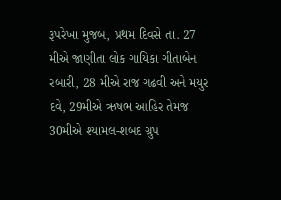રૂપરેખા મુજબ, પ્રથમ દિવસે તા. 27 મીએ જાણીતા લોક ગાયિકા ગીતાબેન રબારી, 28 મીએ રાજ ગઢવી અને મયુર દવે, 29મીએ ઋષભ આહિર તેમજ 30મીએ શ્યામલ-શબદ ગ્રુપ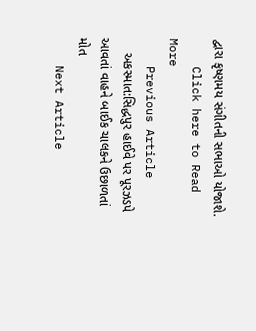દ્વારા કૃષ્ણમય સંગીતની સભાઓ યોજાશે.
    Click here to Read More
    Previous Article
    અકસ્માત:સિદ્ધપુર હાઈવે પર પૂરઝડપે આવતાં વાહને બાઈક ચાલકને ઉછાળતાં મોત
    Next Article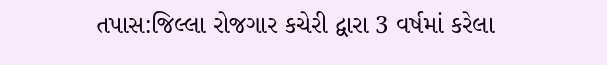તપાસ:જિલ્લા રોજગાર કચેરી દ્વારા 3 વર્ષમાં કરેલા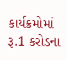કાર્યક્રમોમાં રૂ.1 કરોડના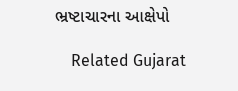ભ્રષ્ટાચારના આક્ષેપો

    Related Gujarat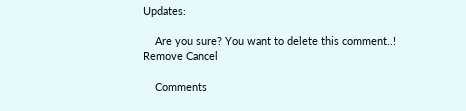Updates:

    Are you sure? You want to delete this comment..! Remove Cancel

    Comments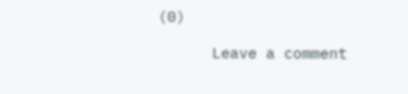(0)

      Leave a comment